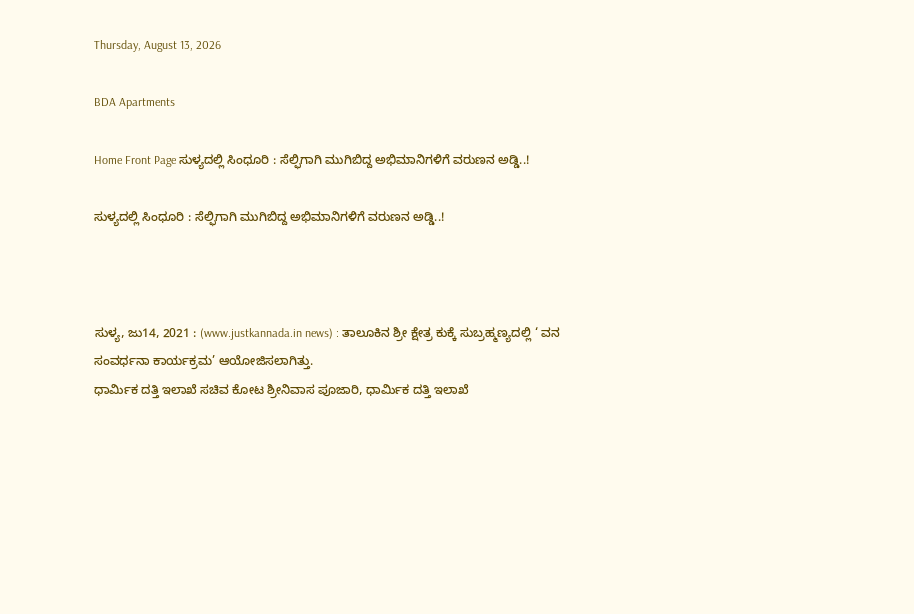Thursday, August 13, 2026

BDA Apartments

Home Front Page ಸುಳ್ಯದಲ್ಲಿ ಸಿಂಧೂರಿ : ಸೆಲ್ಫಿಗಾಗಿ ಮುಗಿಬಿದ್ದ ಅಭಿಮಾನಿಗಳಿಗೆ ವರುಣನ ಅಡ್ಡಿ..!

ಸುಳ್ಯದಲ್ಲಿ ಸಿಂಧೂರಿ : ಸೆಲ್ಫಿಗಾಗಿ ಮುಗಿಬಿದ್ದ ಅಭಿಮಾನಿಗಳಿಗೆ ವರುಣನ ಅಡ್ಡಿ..!



ಸುಳ್ಯ, ಜು14, 2021 : (www.justkannada.in news) : ತಾಲೂಕಿನ ಶ್ರೀ ಕ್ಷೇತ್ರ ಕುಕ್ಕೆ ಸುಬ್ರಹ್ಮಣ್ಯದಲ್ಲಿ ‘ ವನ ಸಂವರ್ಧನಾ ಕಾರ್ಯಕ್ರಮ’ ಆಯೋಜಿಸಲಾಗಿತ್ತು.
ಧಾರ್ಮಿಕ ದತ್ತಿ ಇಲಾಖೆ ಸಚಿವ ಕೋಟ ಶ್ರೀನಿವಾಸ ಪೂಜಾರಿ, ಧಾರ್ಮಿಕ ದತ್ತಿ ಇಲಾಖೆ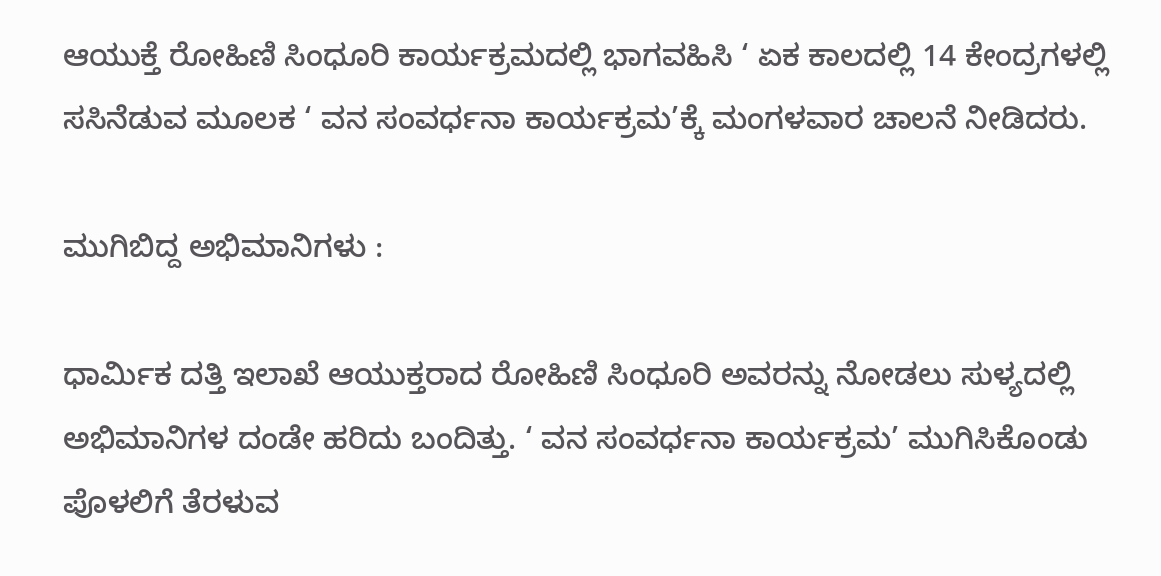ಆಯುಕ್ತೆ ರೋಹಿಣಿ ಸಿಂಧೂರಿ ಕಾರ್ಯಕ್ರಮದಲ್ಲಿ ಭಾಗವಹಿಸಿ ‘ ಏಕ ಕಾಲದಲ್ಲಿ 14 ಕೇಂದ್ರಗಳಲ್ಲಿ ಸಸಿನೆಡುವ ಮೂಲಕ ‘ ವನ ಸಂವರ್ಧನಾ ಕಾರ್ಯಕ್ರಮ’ಕ್ಕೆ ಮಂಗಳವಾರ ಚಾಲನೆ ನೀಡಿದರು.

ಮುಗಿಬಿದ್ದ ಅಭಿಮಾನಿಗಳು :

ಧಾರ್ಮಿಕ ದತ್ತಿ ಇಲಾಖೆ ಆಯುಕ್ತರಾದ ರೋಹಿಣಿ ಸಿಂಧೂರಿ ಅವರನ್ನು ನೋಡಲು ಸುಳ್ಯದಲ್ಲಿ ಅಭಿಮಾನಿಗಳ ದಂಡೇ ಹರಿದು ಬಂದಿತ್ತು. ‘ ವನ ಸಂವರ್ಧನಾ ಕಾರ್ಯಕ್ರಮ’ ಮುಗಿಸಿಕೊಂಡು ಪೊಳಲಿಗೆ ತೆರಳುವ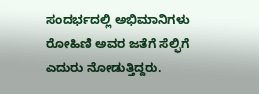ಸಂದರ್ಭದಲ್ಲಿ ಅಭಿಮಾನಿಗಳು ರೋಹಿಣಿ ಅವರ ಜತೆಗೆ ಸೆಲ್ಫಿಗೆ ಎದುರು ನೋಡುತ್ತಿದ್ದರು.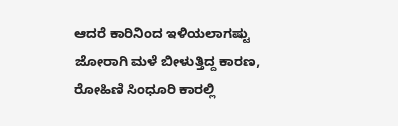ಆದರೆ ಕಾರಿನಿಂದ ಇಳಿಯಲಾಗಷ್ಟು ಜೋರಾಗಿ ಮಳೆ ಬೀಳುತ್ತಿದ್ದ ಕಾರಣ, ರೋಹಿಣಿ ಸಿಂಧೂರಿ ಕಾರಲ್ಲಿ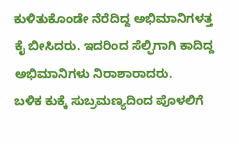ಕುಳಿತುಕೊಂಡೇ ನೆರೆದಿದ್ದ ಅಭಿಮಾನಿಗಳತ್ತ ಕೈ ಬೀಸಿದರು. ಇದರಿಂದ ಸೆಲ್ಫಿಗಾಗಿ ಕಾದಿದ್ದ ಅಭಿಮಾನಿಗಳು ನಿರಾಶಾರಾದರು.
ಬಳಿಕ ಕುಕ್ಕೆ ಸುಬ್ರಮಣ್ಯದಿಂದ ಪೊಳಲಿಗೆ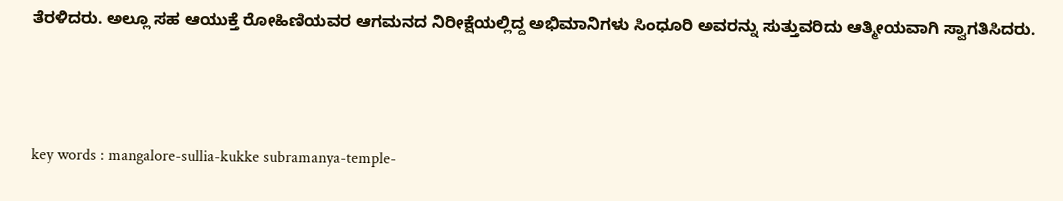ತೆರಳಿದರು. ಅಲ್ಲೂ ಸಹ ಆಯುಕ್ತೆ ರೋಹಿಣಿಯವರ ಆಗಮನದ ನಿರೀಕ್ಷೆಯಲ್ಲಿದ್ದ ಅಭಿಮಾನಿಗಳು ಸಿಂಧೂರಿ ಅವರನ್ನು ಸುತ್ತುವರಿದು ಆತ್ಮೀಯವಾಗಿ ಸ್ವಾಗತಿಸಿದರು.



key words : mangalore-sullia-kukke subramanya-temple-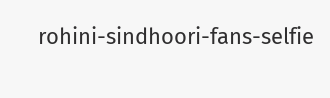rohini-sindhoori-fans-selfie